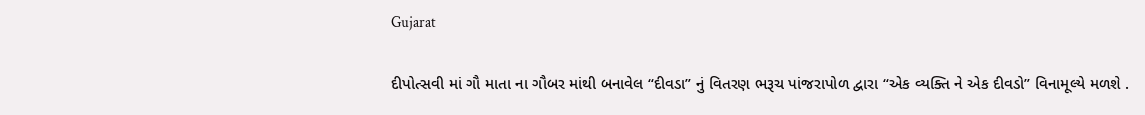Gujarat

દીપોત્સવી માં ગૌ માતા ના ગૌબર માંથી બનાવેલ “દીવડા” નું વિતરણ ભરૂચ પાંજરાપોળ દ્વારા “એક વ્યક્તિ ને એક દીવડો” વિનામૂલ્યે મળશે .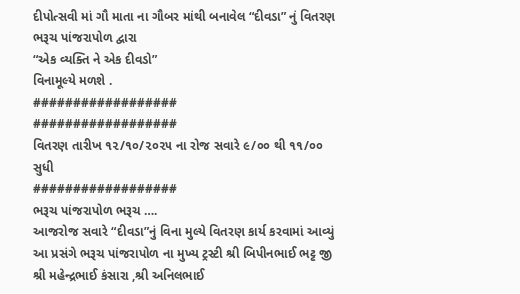દીપોત્સવી માં ગૌ માતા ના ગૌબર માંથી બનાવેલ “દીવડા” નું વિતરણ ભરૂચ પાંજરાપોળ દ્વારા
“એક વ્યક્તિ ને એક દીવડો”
વિનામૂલ્યે મળશે .
##################
##################
વિતરણ તારીખ ૧૨/૧૦/૨૦૨૫ ના રોજ સવારે ૯/૦૦ થી ૧૧/૦૦ સુધી
##################
ભરૂચ પાંજરાપોળ ભરૂચ ….
આજરોજ સવારે “દીવડા”નું વિના મુલ્યે વિતરણ કાર્ય કરવામાં આવ્યું
આ પ્રસંગે ભરૂચ પાંજરાપોળ ના મુખ્ય ટ્રસ્ટી શ્રી બિપીનભાઈ ભટ્ટ જી
શ્રી મહેન્દ્રભાઈ કંસારા ,શ્રી અનિલભાઈ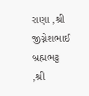રાણા ,શ્રી જીગ્નેશભાઈ બ્રહ્મભટ્ટ ,શ્રી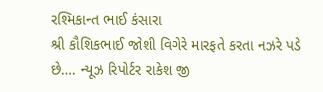રશ્મિકાન્ત ભાઈ કંસારા
શ્રી કૌશિકભાઈ જોશી વિગેરે મારફતે કરતા નઝરે પડે છે…. ન્યૂઝ રિપોર્ટર રાકેશ જી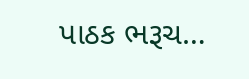પાઠક ભરૂચ…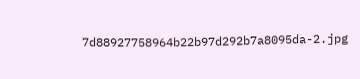7d88927758964b22b97d292b7a8095da-2.jpg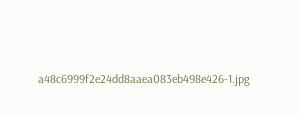a48c6999f2e24dd8aaea083eb498e426-1.jpg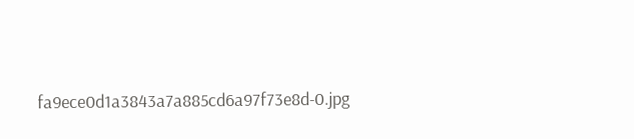fa9ece0d1a3843a7a885cd6a97f73e8d-0.jpg